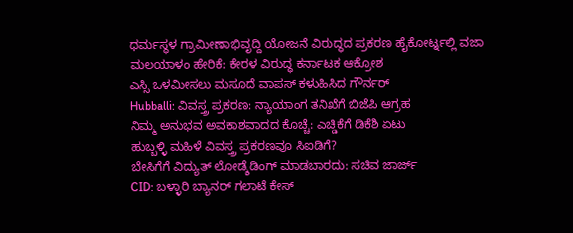ಧರ್ಮಸ್ಥಳ ಗ್ರಾಮೀಣಾಭಿವೃದ್ದಿ ಯೋಜನೆ ವಿರುದ್ಧದ ಪ್ರಕರಣ ಹೈಕೋರ್ಟ್ನಲ್ಲಿ ವಜಾ
ಮಲಯಾಳಂ ಹೇರಿಕೆ: ಕೇರಳ ವಿರುದ್ಧ ಕರ್ನಾಟಕ ಆಕ್ರೋಶ
ಎಸ್ಸಿ ಒಳಮೀಸಲು ಮಸೂದೆ ವಾಪಸ್ ಕಳುಹಿಸಿದ ಗೌರ್ನರ್
Hubballi: ವಿವಸ್ತ್ರ ಪ್ರಕರಣ: ನ್ಯಾಯಾಂಗ ತನಿಖೆಗೆ ಬಿಜೆಪಿ ಆಗ್ರಹ
ನಿಮ್ಮ ಅನುಭವ ಅವಕಾಶವಾದದ ಕೊಚ್ಚೆ: ಎಚ್ಡಿಕೆಗೆ ಡಿಕೆಶಿ ಏಟು
ಹುಬ್ಬಳ್ಳಿ ಮಹಿಳೆ ವಿವಸ್ತ್ರ ಪ್ರಕರಣವೂ ಸಿಐಡಿಗೆ?
ಬೇಸಿಗೆಗೆ ವಿದ್ಯುತ್ ಲೋಡ್ಶೆಡಿಂಗ್ ಮಾಡಬಾರದು: ಸಚಿವ ಜಾರ್ಜ್
CID: ಬಳ್ಳಾರಿ ಬ್ಯಾನರ್ ಗಲಾಟೆ ಕೇಸ್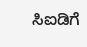ಸಿಐಡಿಗೆ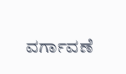ವರ್ಗಾವಣೆ